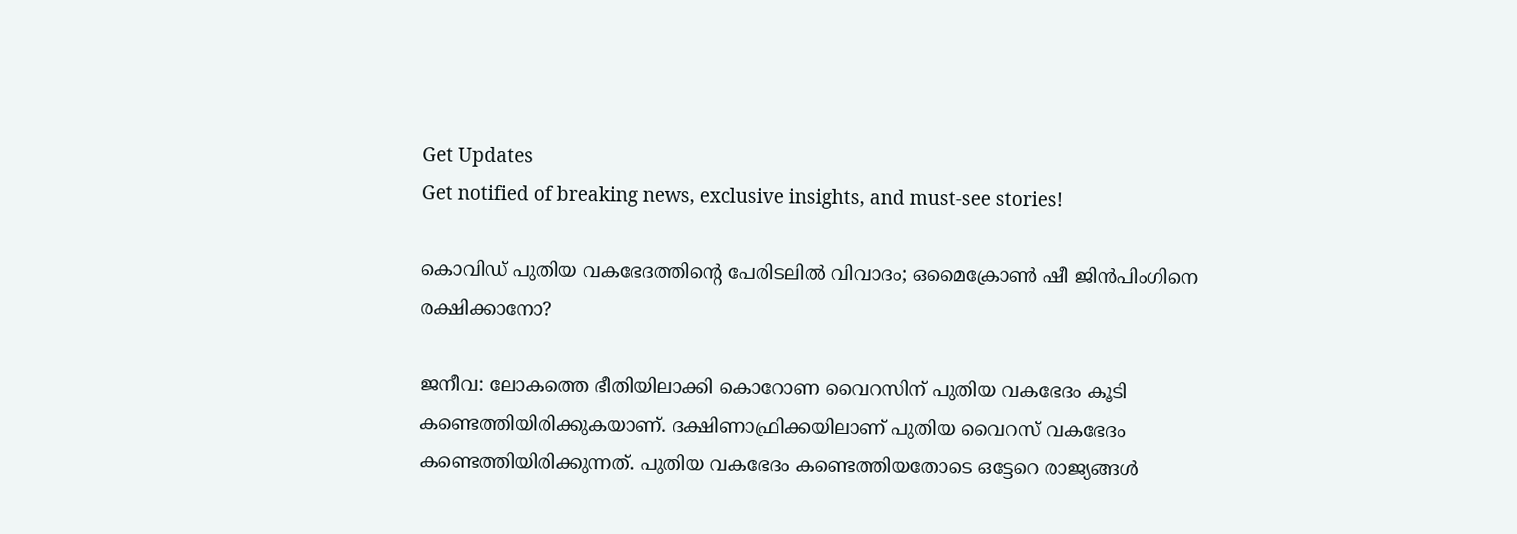Get Updates
Get notified of breaking news, exclusive insights, and must-see stories!

കൊവിഡ് പുതിയ വകഭേദത്തിന്റെ പേരിടലില്‍ വിവാദം; ഒമൈക്രോണ്‍ ഷീ ജിന്‍പിംഗിനെ രക്ഷിക്കാനോ?

ജനീവ: ലോകത്തെ ഭീതിയിലാക്കി കൊറോണ വൈറസിന് പുതിയ വകഭേദം കൂടി കണ്ടെത്തിയിരിക്കുകയാണ്. ദക്ഷിണാഫ്രിക്കയിലാണ് പുതിയ വൈറസ് വകഭേദം കണ്ടെത്തിയിരിക്കുന്നത്. പുതിയ വകഭേദം കണ്ടെത്തിയതോടെ ഒട്ടേറെ രാജ്യങ്ങള്‍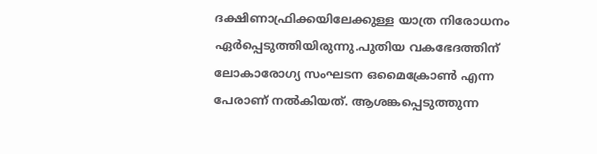ദക്ഷിണാഫ്രിക്കയിലേക്കുള്ള യാത്ര നിരോധനം ഏര്‍പ്പെടുത്തിയിരുന്നു.പുതിയ വകഭേദത്തിന് ലോകാരോഗ്യ സംഘടന ഒമൈക്രോണ്‍ എന്ന പേരാണ് നല്‍കിയത്. ആശങ്കപ്പെടുത്തുന്ന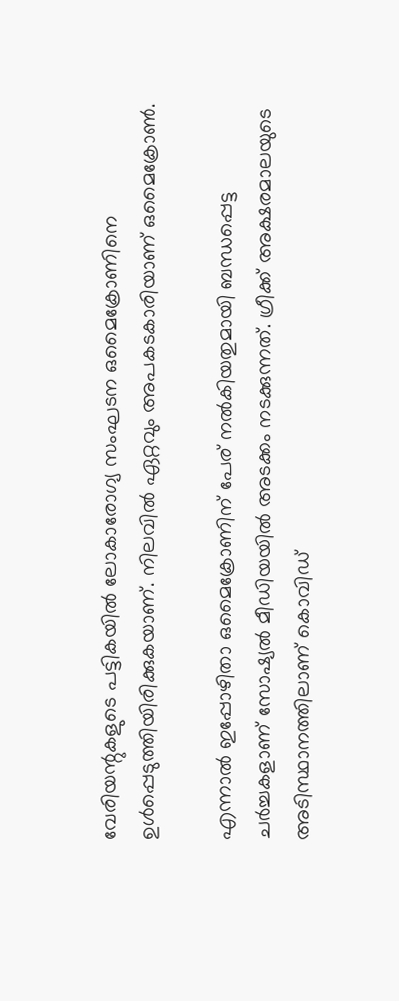വേരിയന്റുകളുടെ പട്ടികയില്‍ ലോകാരോഗ്യ സംഘടന ഒമൈക്രോണിനെ ഉള്‍പ്പെടുത്തിയിരിക്കുകയാണ്. നിലവില്‍ ഏറ്റവും അപകടകാരിയാണ് ഒമൈക്രോണ്‍.

എന്നാല്‍ ഇപ്പോഴിതാ ഒമൈക്രോണിന് പേര് നല്‍കിയതുമായി ബന്ധപ്പെട്ട ചര്‍ച്ചകളാണ് സോഷ്യല്‍ മീഡിയയില്‍ അടക്കം നടക്കുന്നത്. ഗ്രീക്ക് അക്ഷരമാലയുടെ അടിസ്ഥാനത്തിലാണ് കൊവിഡ്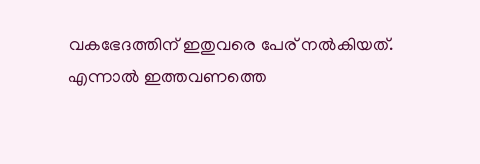വകഭേദത്തിന് ഇതുവരെ പേര് നല്‍കിയത്. എന്നാല്‍ ഇത്തവണത്തെ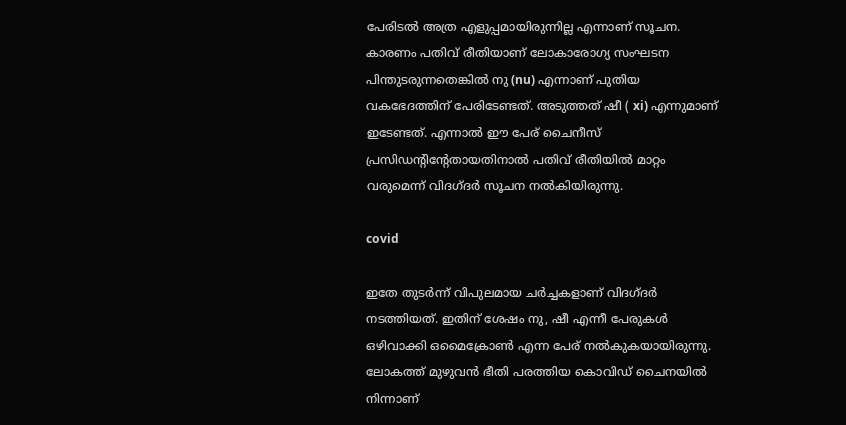പേരിടല്‍ അത്ര എളുപ്പമായിരുന്നില്ല എന്നാണ് സൂചന. കാരണം പതിവ് രീതിയാണ് ലോകാരോഗ്യ സംഘടന പിന്തുടരുന്നതെങ്കില്‍ നു (nu) എന്നാണ് പുതിയ വകഭേദത്തിന് പേരിടേണ്ടത്. അടുത്തത് ഷീ ( xi) എന്നുമാണ് ഇടേണ്ടത്. എന്നാല്‍ ഈ പേര് ചൈനീസ് പ്രസിഡന്റിന്റേതായതിനാല്‍ പതിവ് രീതിയില്‍ മാറ്റം വരുമെന്ന് വിദഗ്ദര്‍ സൂചന നല്‍കിയിരുന്നു.

covid

ഇതേ തുടര്‍ന്ന് വിപുലമായ ചര്‍ച്ചകളാണ് വിദഗ്ദര്‍ നടത്തിയത്. ഇതിന് ശേഷം നു, ഷീ എന്നീ പേരുകള്‍ ഒഴിവാക്കി ഒമൈക്രോണ്‍ എന്ന പേര് നല്‍കുകയായിരുന്നു. ലോകത്ത് മുഴുവന്‍ ഭീതി പരത്തിയ കൊവിഡ് ചൈനയില്‍ നിന്നാണ്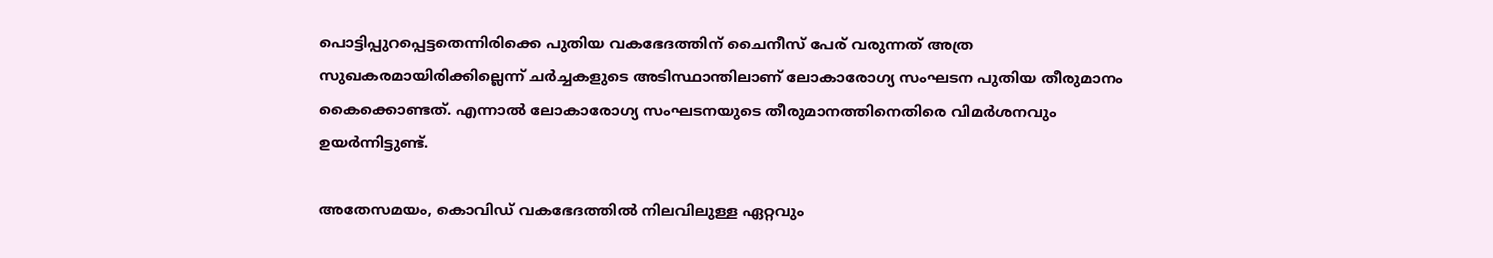പൊട്ടിപ്പുറപ്പെട്ടതെന്നിരിക്കെ പുതിയ വകഭേദത്തിന് ചൈനീസ് പേര് വരുന്നത് അത്ര സുഖകരമായിരിക്കില്ലെന്ന് ചര്‍ച്ചകളുടെ അടിസ്ഥാന്തിലാണ് ലോകാരോഗ്യ സംഘടന പുതിയ തീരുമാനം കൈക്കൊണ്ടത്. എന്നാല്‍ ലോകാരോഗ്യ സംഘടനയുടെ തീരുമാനത്തിനെതിരെ വിമര്‍ശനവും ഉയര്‍ന്നിട്ടുണ്ട്.

അതേസമയം, കൊവിഡ് വകഭേദത്തില്‍ നിലവിലുള്ള ഏറ്റവും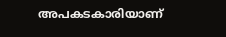അപകടകാരിയാണ്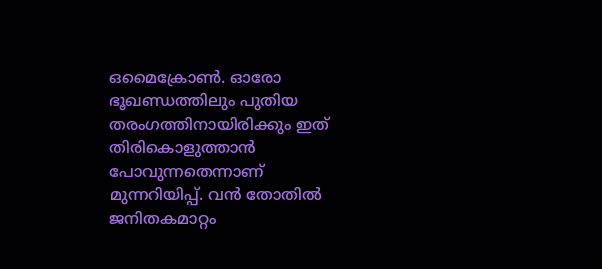ഒമൈക്രോണ്‍. ഓരോ ഭൂഖണ്ഡത്തിലും പുതിയ തരംഗത്തിനായിരിക്കും ഇത് തിരികൊളുത്താന്‍ പോവുന്നതെന്നാണ് മുന്നറിയിപ്പ്. വന്‍ തോതില്‍ ജനിതകമാറ്റം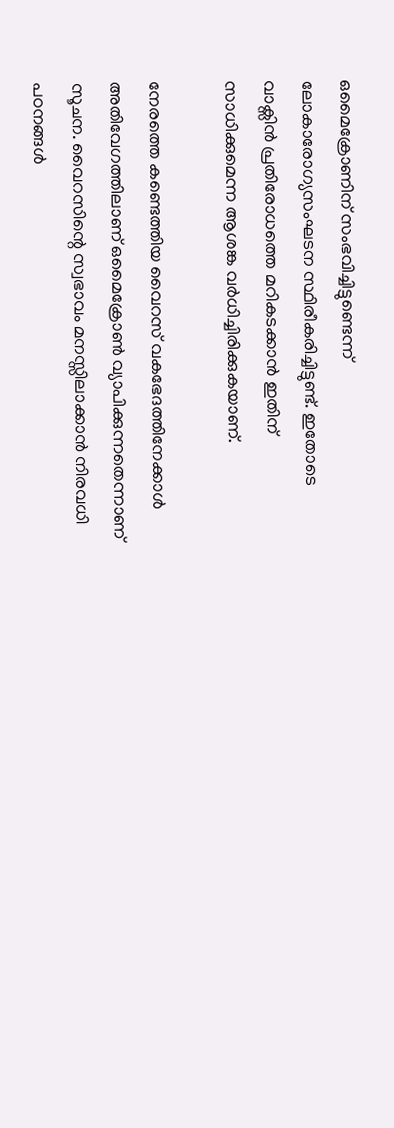ഒമൈക്രോണിന് സംഭവിച്ചിട്ടുണ്ടെന്ന് ലോകാരോഗ്യസംഘടന സ്ഥിരീകരിച്ചിട്ടുണ്ട്. ഇതോടെ വാക്സിന്‍ പ്രതിരോധത്തെ മറികടക്കാന്‍ ഇതിന് സാധിക്കുമെന്ന ആശങ്ക വര്‍ധിച്ചിരിക്കുകയാണ്.

നേരത്തെ കണ്ടെത്തിയ വൈറസ് വകഭേദത്തിനേക്കാള്‍ അതിവേഗത്തിലാണ് ഒമൈക്രോണ്‍ വ്യാപിക്കുന്നതെന്നാണ് സൂചന. വൈറസിന്റെ സ്വഭാവം മനസ്സിലാക്കാന്‍ നിരവധി പഠനങ്ങള്‍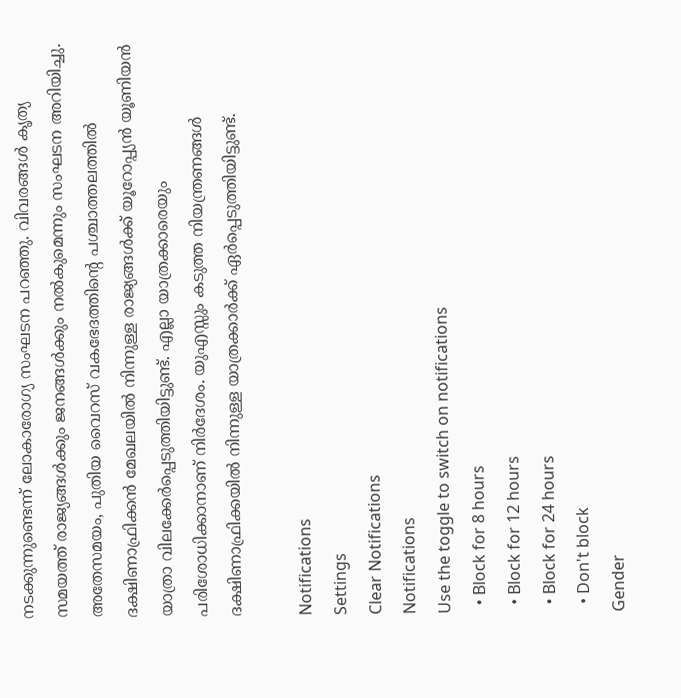നടക്കുന്നുണ്ടെന്ന് ലോകാരോഗ്യ സംഘടന പറഞ്ഞു. വിവരങ്ങള്‍ കൃത്യ സമയത്ത് രാജ്യങ്ങള്‍ക്കും ജനങ്ങള്‍ക്കും നല്‍കുമെന്നും സംഘടന അറിയിച്ചു. അതേസമയം, പുതിയ വൈറസ് വകഭേദത്തിന്റെ പശ്ചാത്തലത്തില്‍ ദക്ഷിണാഫ്രിക്കന്‍ മേഖലയില്‍ നിന്നുള്ള രാജ്യങ്ങള്‍ക്ക് യൂറോപ്പ്യന്‍ യൂണിയന്‍ യാത്രാ വിലക്കേര്‍പ്പെടുത്തിയിട്ടുണ്ട്. എല്ലാ യാത്രക്കാരെയും പരിശോധിക്കാനാണ് നിര്‍ദേശം. യുഎസ്സും കടുത്ത നിയന്ത്രണങ്ങള്‍ ദക്ഷിണാഫ്രിക്കയില്‍ നിന്നുള്ള യാത്രക്കാര്‍ക്ക് ഏര്‍പ്പെടുത്തിയിട്ടുണ്ട്.

Notifications
Settings
Clear Notifications
Notifications
Use the toggle to switch on notifications
  • Block for 8 hours
  • Block for 12 hours
  • Block for 24 hours
  • Don't block
Gender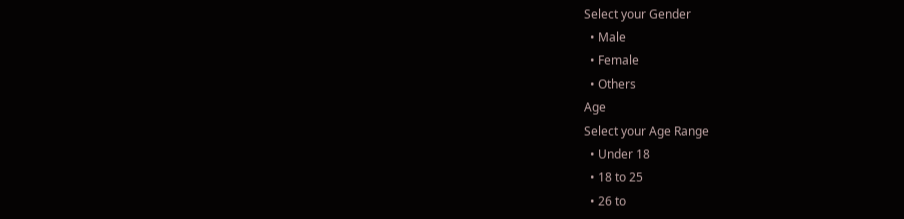Select your Gender
  • Male
  • Female
  • Others
Age
Select your Age Range
  • Under 18
  • 18 to 25
  • 26 to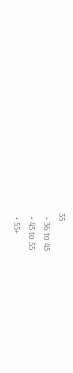35
  • 36 to 45
  • 45 to 55
  • 55+